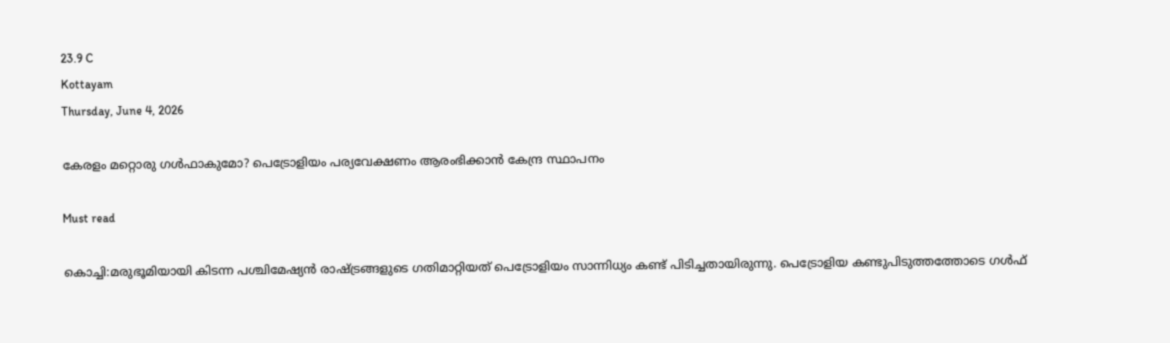23.9 C
Kottayam
Thursday, June 4, 2026

കേരളം മറ്റൊരു ഗള്‍ഫാകുമോ? പെട്രോളിയം പര്യവേക്ഷണം ആരംഭിക്കാന്‍ കേന്ദ്ര സ്ഥാപനം

Must read

കൊച്ചി:മരുഭൂമിയായി കിടന്ന പശ്ചിമേഷ്യന്‍ രാഷ്ട്രങ്ങളുടെ ഗതിമാറ്റിയത് പെട്രോളിയം സാന്നിധ്യം കണ്ട് പിടിച്ചതായിരുന്നു. പെട്രോളിയ കണ്ടുപിടുത്തത്തോടെ ഗള്‍ഫ്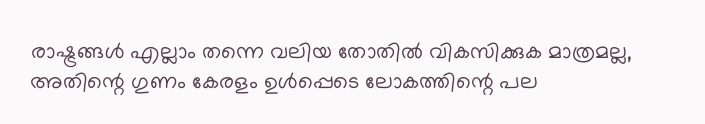രാഷ്ട്രങ്ങള്‍ എല്ലാം തന്നെ വലിയ തോതില്‍ വികസിക്കുക മാത്രമല്ല, അതിന്റെ ഗുണം കേരളം ഉള്‍പ്പെടെ ലോകത്തിന്റെ പല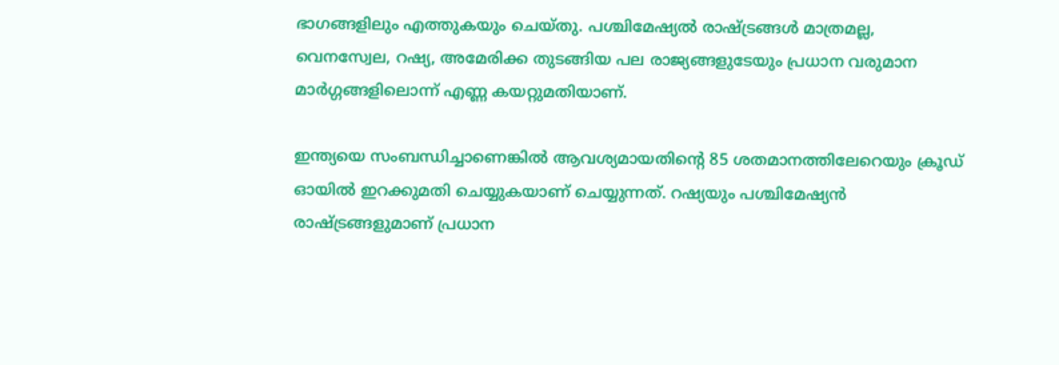ഭാഗങ്ങളിലും എത്തുകയും ചെയ്തു. പശ്ചിമേഷ്യല്‍ രാഷ്ട്രങ്ങള്‍ മാത്രമല്ല, വെനസ്വേല, റഷ്യ, അമേരിക്ക തുടങ്ങിയ പല രാജ്യങ്ങളുടേയും പ്രധാന വരുമാന മാർഗ്ഗങ്ങളിലൊന്ന് എണ്ണ കയറ്റുമതിയാണ്.

ഇന്ത്യയെ സംബന്ധിച്ചാണെങ്കില്‍ ആവശ്യമായതിന്റെ 85 ശതമാനത്തിലേറെയും ക്രൂഡ് ഓയില്‍ ഇറക്കുമതി ചെയ്യുകയാണ് ചെയ്യുന്നത്. റഷ്യയും പശ്ചിമേഷ്യന്‍ രാഷ്ട്രങ്ങളുമാണ് പ്രധാന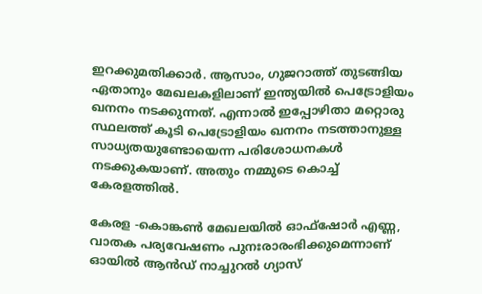ഇറക്കുമതിക്കാർ. ആസാം, ഗുജറാത്ത് തുടങ്ങിയ ഏതാനും മേഖലകളിലാണ് ഇന്ത്യയില്‍ പെട്രോളിയം ഖനനം നടക്കുന്നത്. എന്നാല്‍ ഇപ്പോഴിതാ മറ്റൊരു സ്ഥലത്ത് കൂടി പെട്രോളിയം ഖനനം നടത്താനുള്ള സാധ്യതയുണ്ടോയെന്ന പരിശോധനകള്‍ നടക്കുകയാണ്. അതും നമ്മുടെ കൊച്ച് കേരളത്തില്‍.

കേരള -കൊങ്കൺ മേഖലയിൽ ഓഫ്ഷോർ എണ്ണ, വാതക പര്യവേഷണം പുനഃരാരംഭിക്കുമെന്നാണ് ഓയിൽ ആൻഡ് നാച്ചുറൽ ഗ്യാസ്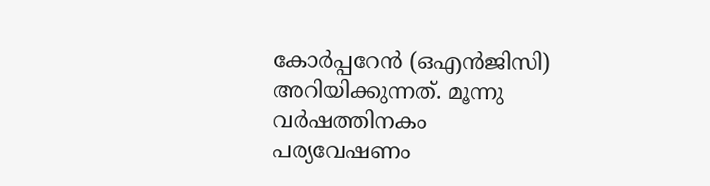കോർപ്പറേൻ (ഒഎന്‍ജിസി) അറിയിക്കുന്നത്. മൂന്നു വർഷത്തിനകം പര്യവേഷണം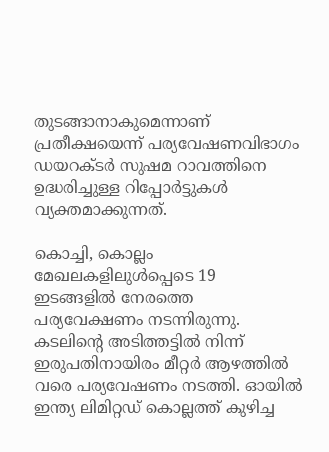തുടങ്ങാനാകുമെന്നാണ് പ്രതീക്ഷയെന്ന് പര്യവേഷണവിഭാഗം ഡയറക്ടർ സുഷമ റാവത്തിനെ ഉദ്ധരിച്ചുള്ള റിപ്പോർട്ടുകള്‍ വ്യക്തമാക്കുന്നത്.

കൊച്ചി, കൊല്ലം മേഖലകളിലുൾപ്പെടെ 19 ഇടങ്ങളില്‍ നേരത്തെ പര്യവേക്ഷണം നടന്നിരുന്നു. കടലിന്റെ അടിത്തട്ടിൽ നിന്ന് ഇരുപതിനായിരം മീറ്റർ ആഴത്തിൽ വരെ പര്യവേഷണം നടത്തി. ഓയിൽ ഇന്ത്യ ലിമിറ്റഡ് കൊല്ലത്ത് കുഴിച്ച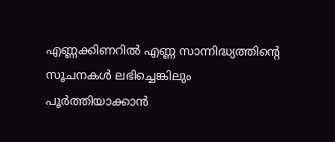എണ്ണക്കിണറിൽ എണ്ണ സാന്നിദ്ധ്യത്തിന്റെ സൂചനകൾ ലഭിച്ചെങ്കിലും പൂർത്തിയാക്കാൻ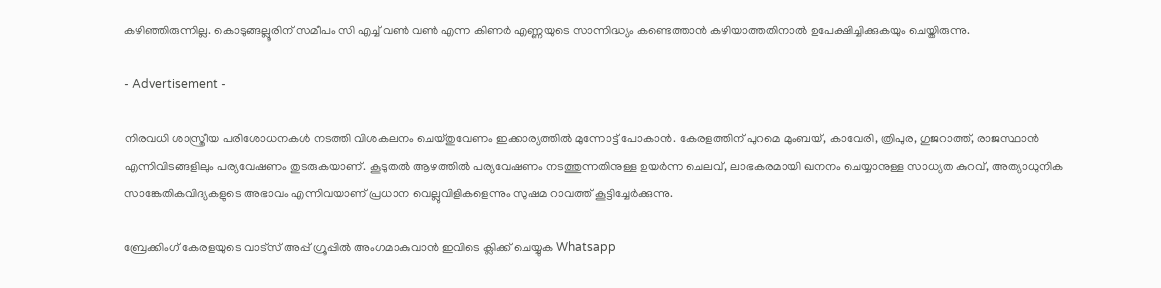കഴിഞ്ഞിരുന്നില്ല. കൊടുങ്ങല്ലൂരിന് സമീപം സി എച്ച് വൺ വൺ എന്ന കിണർ എണ്ണയുടെ സാന്നിദ്ധ്യം കണ്ടെത്താൻ കഴിയാത്തതിനാൽ ഉപേക്ഷിച്ചിക്കുകയും ചെയ്തിരുന്നു.

- Advertisement -

നിരവധി ശാസ്ത്രീയ പരിശോധനകള്‍ നടത്തി വിശകലനം ചെയ്തുവേണം ഇക്കാര്യത്തില്‍ മുന്നോട്ട് പോകാന്‍. കേരളത്തിന് പുറമെ മുംബയ്, കാവേരി, ത്രിപുര, ഗുജറാത്ത്, രാജസ്ഥാൻ എന്നിവിടങ്ങളിലും പര്യവേഷണം തുടരുകയാണ്. കൂടുതൽ ആഴത്തിൽ പര്യവേഷണം നടത്തുന്നതിനുള്ള ഉയർന്ന ചെലവ്, ലാഭകരമായി ഖനനം ചെയ്യാനുള്ള സാധ്യത കുറവ്, അത്യാധുനിക സാങ്കേതികവിദ്യകളുടെ അഭാവം എന്നിവയാണ് പ്രധാന വെല്ലുവിളികളെന്നും സുഷമ റാവത്ത് കൂട്ടിച്ചേർക്കുന്നു.

ബ്രേക്കിംഗ് കേരളയുടെ വാട്സ് അപ്പ് ഗ്രൂപ്പിൽ അംഗമാകുവാൻ ഇവിടെ ക്ലിക്ക് ചെയ്യുക Whatsapp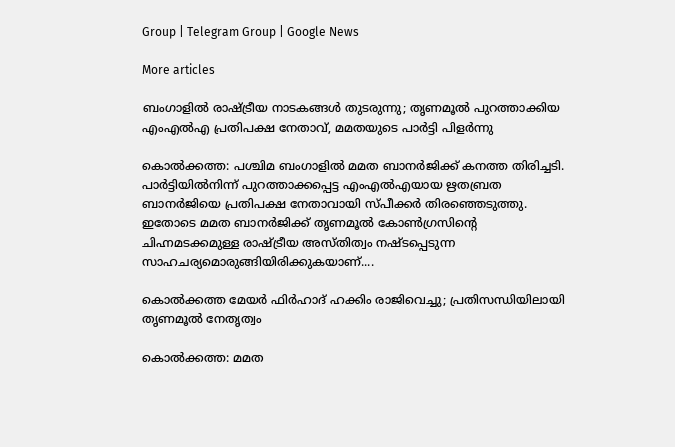Group | Telegram Group | Google News

More articles

ബംഗാളിൽ രാഷ്ട്രീയ നാടകങ്ങൾ തുടരുന്നു; തൃണമൂൽ പുറത്താക്കിയ എംഎൽഎ പ്രതിപക്ഷ നേതാവ്, മമതയുടെ പാർട്ടി പിളർന്നു

കൊൽക്കത്ത: പശ്ചിമ ബംഗാളിൽ മമത ബാനർജിക്ക് കനത്ത തിരിച്ചടി. പാർട്ടിയിൽനിന്ന് പുറത്താക്കപ്പെട്ട എംഎൽഎയായ ഋതബ്രത ബാനർജിയെ പ്രതിപക്ഷ നേതാവായി സ്പീക്കർ തിരഞ്ഞെടുത്തു. ഇതോടെ മമത ബാനർജിക്ക് തൃണമൂൽ കോൺഗ്രസിന്റെ ചിഹ്നമടക്കമുള്ള രാഷ്ട്രീയ അസ്തിത്വം നഷ്ടപ്പെടുന്ന സാഹചര്യമൊരുങ്ങിയിരിക്കുകയാണ്....

കൊൽക്കത്ത മേയർ ഫിർഹാദ് ഹക്കിം രാജിവെച്ചു; പ്രതിസന്ധിയിലായി തൃണമൂൽ നേതൃത്വം

കൊൽക്കത്ത: മമത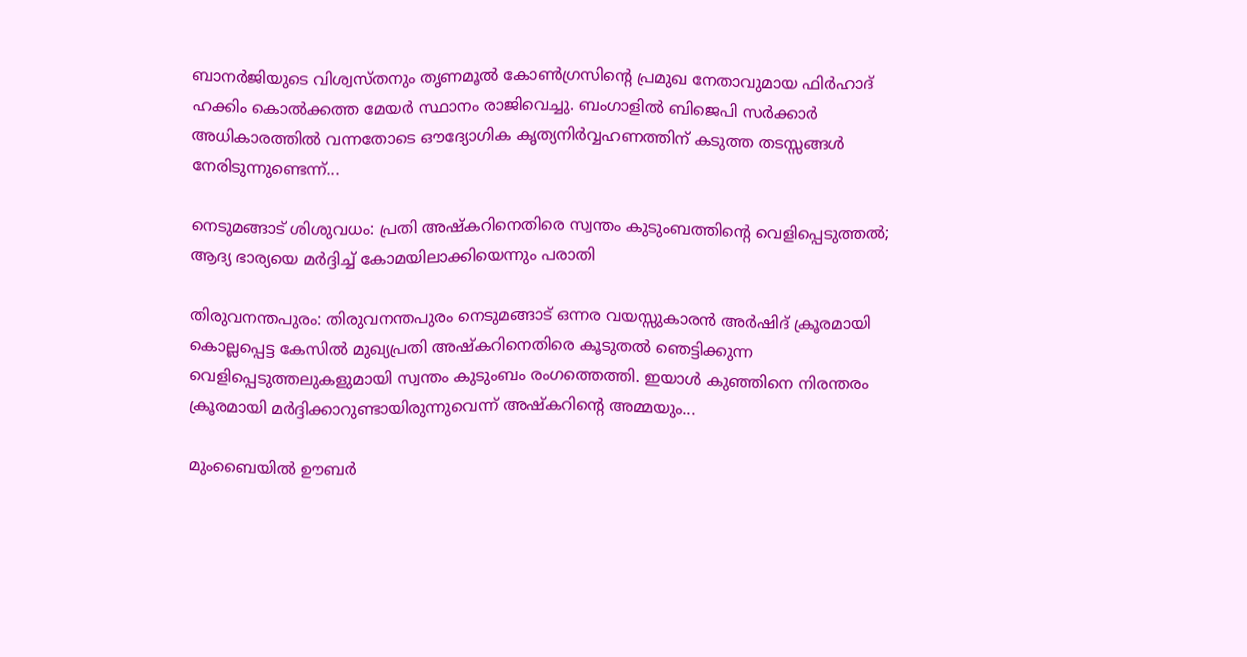ബാനർജിയുടെ വിശ്വസ്തനും തൃണമൂൽ കോൺഗ്രസിന്റെ പ്രമുഖ നേതാവുമായ ഫിർഹാദ് ഹക്കിം കൊൽക്കത്ത മേയർ സ്ഥാനം രാജിവെച്ചു. ബംഗാളിൽ ബിജെപി സർക്കാർ അധികാരത്തിൽ വന്നതോടെ ഔദ്യോഗിക കൃത്യനിർവ്വഹണത്തിന് കടുത്ത തടസ്സങ്ങൾ നേരിടുന്നുണ്ടെന്ന്...

നെടുമങ്ങാട് ശിശുവധം: പ്രതി അഷ്കറിനെതിരെ സ്വന്തം കുടുംബത്തിന്റെ വെളിപ്പെടുത്തൽ; ആദ്യ ഭാര്യയെ മർദ്ദിച്ച് കോമയിലാക്കിയെന്നും പരാതി

തിരുവനന്തപുരം: തിരുവനന്തപുരം നെടുമങ്ങാട് ഒന്നര വയസ്സുകാരൻ അർഷിദ് ക്രൂരമായി കൊല്ലപ്പെട്ട കേസിൽ മുഖ്യപ്രതി അഷ്കറിനെതിരെ കൂടുതൽ ഞെട്ടിക്കുന്ന വെളിപ്പെടുത്തലുകളുമായി സ്വന്തം കുടുംബം രംഗത്തെത്തി. ഇയാൾ കുഞ്ഞിനെ നിരന്തരം ക്രൂരമായി മർദ്ദിക്കാറുണ്ടായിരുന്നുവെന്ന് അഷ്കറിന്റെ അമ്മയും...

മുംബൈയിൽ ഊബർ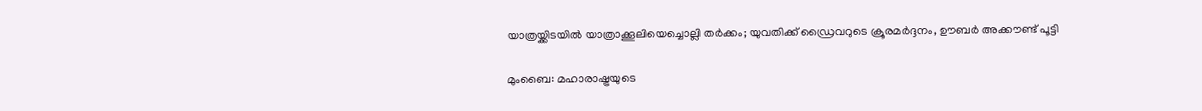യാത്രയ്ക്കിടയിൽ യാത്രാക്കൂലിയെച്ചൊല്ലി തർക്കം; യുവതിക്ക് ഡ്രൈവറുടെ ക്രൂരമർദ്ദനം, ഊബർ അക്കൗണ്ട് പൂട്ടി

മുംബൈ: മഹാരാഷ്ട്രയുടെ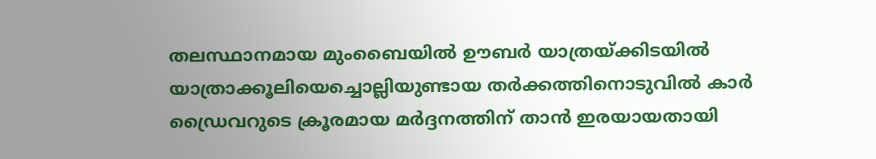തലസ്ഥാനമായ മുംബൈയിൽ ഊബർ യാത്രയ്ക്കിടയിൽ യാത്രാക്കൂലിയെച്ചൊല്ലിയുണ്ടായ തർക്കത്തിനൊടുവിൽ കാർ ഡ്രൈവറുടെ ക്രൂരമായ മർദ്ദനത്തിന് താൻ ഇരയായതായി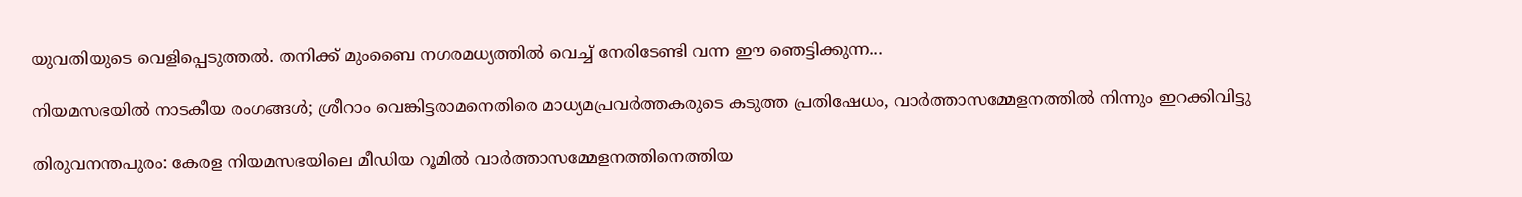യുവതിയുടെ വെളിപ്പെടുത്തൽ. തനിക്ക് മുംബൈ നഗരമധ്യത്തിൽ വെച്ച് നേരിടേണ്ടി വന്ന ഈ ഞെട്ടിക്കുന്ന...

നിയമസഭയിൽ നാടകീയ രംഗങ്ങൾ; ശ്രീറാം വെങ്കിട്ടരാമനെതിരെ മാധ്യമപ്രവർത്തകരുടെ കടുത്ത പ്രതിഷേധം, വാർത്താസമ്മേളനത്തിൽ നിന്നും ഇറക്കിവിട്ടു

തിരുവനന്തപുരം: കേരള നിയമസഭയിലെ മീഡിയ റൂമിൽ വാർത്താസമ്മേളനത്തിനെത്തിയ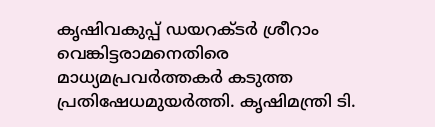കൃഷിവകുപ്പ് ഡയറക്ടർ ശ്രീറാം വെങ്കിട്ടരാമനെതിരെ മാധ്യമപ്രവർത്തകർ കടുത്ത പ്രതിഷേധമുയർത്തി. കൃഷിമന്ത്രി ടി.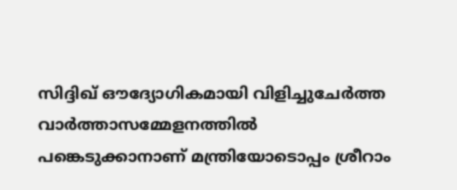സിദ്ദിഖ് ഔദ്യോഗികമായി വിളിച്ചുചേർത്ത വാർത്താസമ്മേളനത്തിൽ പങ്കെടുക്കാനാണ് മന്ത്രിയോടൊപ്പം ശ്രീറാം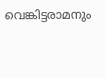വെങ്കിട്ടരാമനും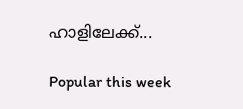ഹാളിലേക്ക്...

Popular this week